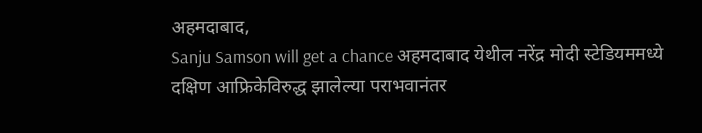अहमदाबाद,
Sanju Samson will get a chance अहमदाबाद येथील नरेंद्र मोदी स्टेडियममध्ये दक्षिण आफ्रिकेविरुद्ध झालेल्या पराभवानंतर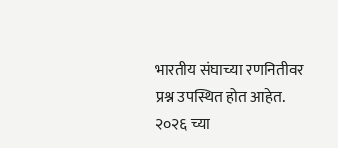भारतीय संघाच्या रणनितीवर प्रश्न उपस्थित होत आहेत. २०२६ च्या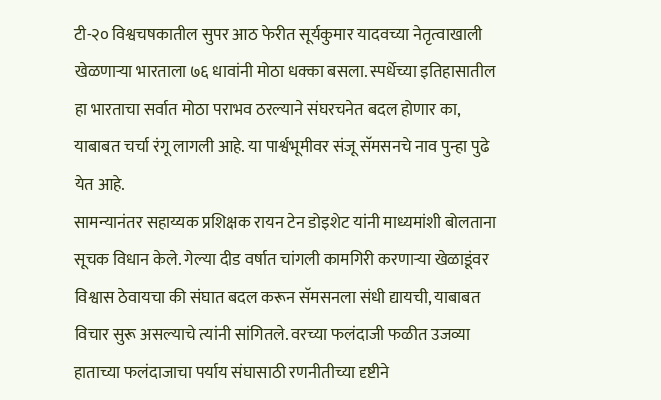टी-२० विश्वचषकातील सुपर आठ फेरीत सूर्यकुमार यादवच्या नेतृत्वाखाली खेळणाऱ्या भारताला ७६ धावांनी मोठा धक्का बसला. स्पर्धेच्या इतिहासातील हा भारताचा सर्वात मोठा पराभव ठरल्याने संघरचनेत बदल होणार का, याबाबत चर्चा रंगू लागली आहे. या पार्श्वभूमीवर संजू सॅमसनचे नाव पुन्हा पुढे येत आहे.
सामन्यानंतर सहाय्यक प्रशिक्षक रायन टेन डोइशेट यांनी माध्यमांशी बोलताना सूचक विधान केले. गेल्या दीड वर्षात चांगली कामगिरी करणाऱ्या खेळाडूंवर विश्वास ठेवायचा की संघात बदल करून सॅमसनला संधी द्यायची, याबाबत विचार सुरू असल्याचे त्यांनी सांगितले. वरच्या फलंदाजी फळीत उजव्या हाताच्या फलंदाजाचा पर्याय संघासाठी रणनीतीच्या दृष्टीने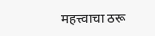महत्त्वाचा ठरू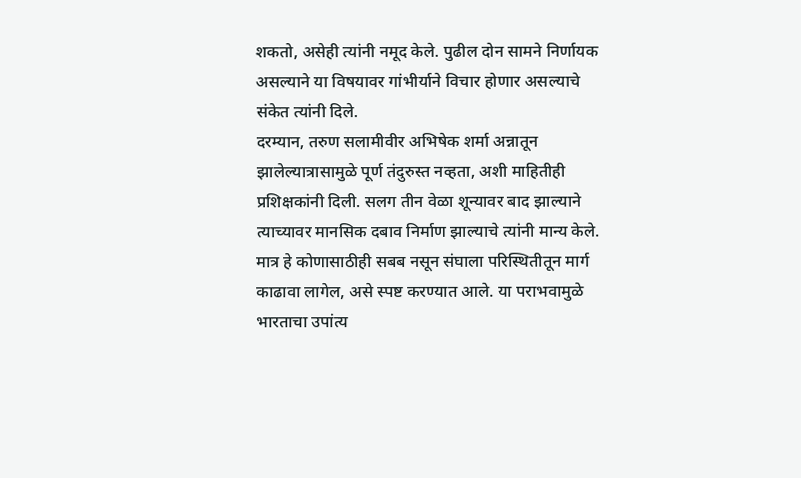शकतो, असेही त्यांनी नमूद केले. पुढील दोन सामने निर्णायक असल्याने या विषयावर गांभीर्याने विचार होणार असल्याचे संकेत त्यांनी दिले.
दरम्यान, तरुण सलामीवीर अभिषेक शर्मा अन्नातून झालेल्यात्रासामुळे पूर्ण तंदुरुस्त नव्हता, अशी माहितीही प्रशिक्षकांनी दिली. सलग तीन वेळा शून्यावर बाद झाल्याने त्याच्यावर मानसिक दबाव निर्माण झाल्याचे त्यांनी मान्य केले. मात्र हे कोणासाठीही सबब नसून संघाला परिस्थितीतून मार्ग काढावा लागेल, असे स्पष्ट करण्यात आले. या पराभवामुळे भारताचा उपांत्य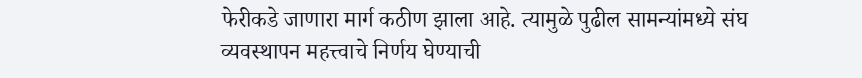फेरीकडे जाणारा मार्ग कठीण झाला आहे. त्यामुळे पुढील सामन्यांमध्ये संघ व्यवस्थापन महत्त्वाचे निर्णय घेण्याची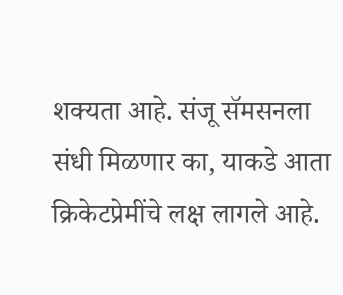शक्यता आहे. संजू सॅमसनला संधी मिळणार का, याकडे आता क्रिकेटप्रेमींचे लक्ष लागले आहे.